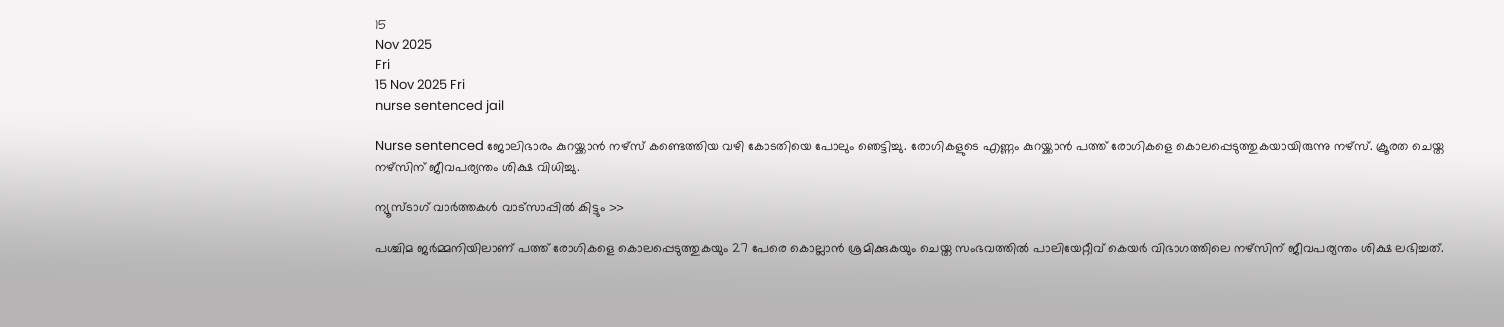15
Nov 2025
Fri
15 Nov 2025 Fri
nurse sentenced jail

Nurse sentenced ജോലിഭാരം കുറയ്ക്കാന്‍ നഴ്‌സ് കണ്ടെത്തിയ വഴി കോടതിയെ പോലും ഞെട്ടിച്ചു. രോഗികളുടെ എണ്ണം കുറയ്ക്കാന്‍ പത്ത് രോഗികളെ കൊലപ്പെടുത്തുകയായിരുന്നു നഴ്സ്. ക്രൂരത ചെയ്ത നഴ്സിന് ജീവപര്യന്തം ശിക്ഷ വിധിച്ചു.

ന്യൂസ്ടാഗ് വാര്‍ത്തകള്‍ വാട്‌സാപ്പില്‍ കിട്ടും >>

പശ്ചിമ ജര്‍മ്മനിയിലാണ് പത്ത് രോഗികളെ കൊലപ്പെടുത്തുകയും 27 പേരെ കൊല്ലാന്‍ ശ്രമിക്കുകയും ചെയ്ത സംഭവത്തില്‍ പാലിയേറ്റീവ് കെയര്‍ വിഭാഗത്തിലെ നഴ്‌സിന് ജീവപര്യന്തം ശിക്ഷ ലഭിച്ചത്.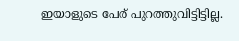ഇയാളുടെ പേര് പുറത്തുവിട്ടിട്ടില്ല.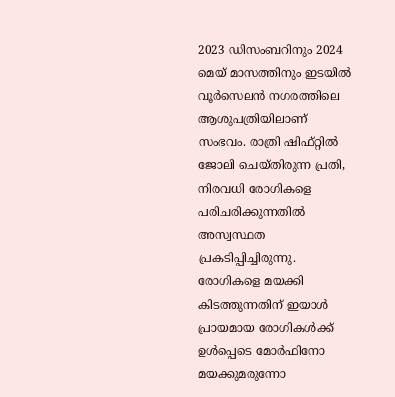2023 ഡിസംബറിനും 2024 മെയ് മാസത്തിനും ഇടയില്‍ വൂര്‍സെലന്‍ നഗരത്തിലെ ആശുപത്രിയിലാണ് സംഭവം. രാത്രി ഷിഫ്റ്റില്‍ ജോലി ചെയ്തിരുന്ന പ്രതി, നിരവധി രോഗികളെ പരിചരിക്കുന്നതില്‍ അസ്വസ്ഥത പ്രകടിപ്പിച്ചിരുന്നു. രോഗികളെ മയക്കി കിടത്തുന്നതിന് ഇയാള്‍ പ്രായമായ രോഗികള്‍ക്ക് ഉള്‍പ്പെടെ മോര്‍ഫിനോ മയക്കുമരുന്നോ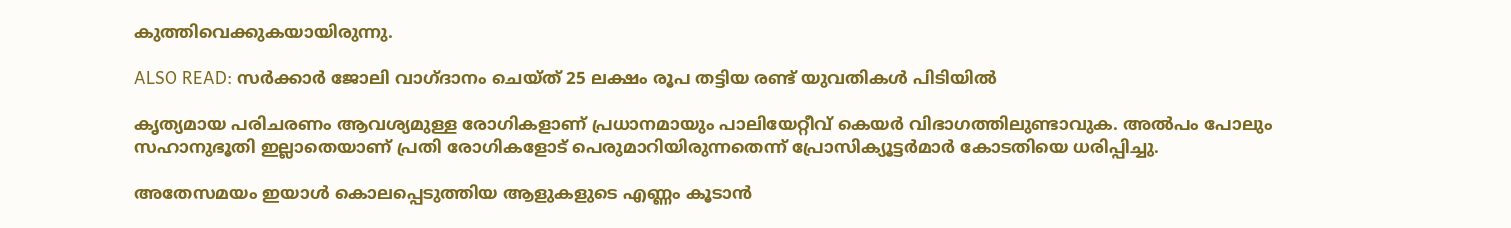കുത്തിവെക്കുകയായിരുന്നു.

ALSO READ: സര്‍ക്കാര്‍ ജോലി വാഗ്ദാനം ചെയ്ത് 25 ലക്ഷം രൂപ തട്ടിയ രണ്ട് യുവതികള്‍ പിടിയില്‍

കൃത്യമായ പരിചരണം ആവശ്യമുള്ള രോഗികളാണ് പ്രധാനമായും പാലിയേറ്റീവ് കെയര്‍ വിഭാഗത്തിലുണ്ടാവുക. അല്‍പം പോലും സഹാനുഭൂതി ഇല്ലാതെയാണ് പ്രതി രോഗികളോട് പെരുമാറിയിരുന്നതെന്ന് പ്രോസിക്യൂട്ടര്‍മാര്‍ കോടതിയെ ധരിപ്പിച്ചു.

അതേസമയം ഇയാള്‍ കൊലപ്പെടുത്തിയ ആളുകളുടെ എണ്ണം കൂടാന്‍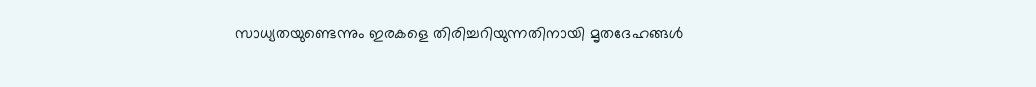സാധ്യതയുണ്ടെന്നും ഇരകളെ തിരിച്ചറിയുന്നതിനായി മൃതദേഹങ്ങള്‍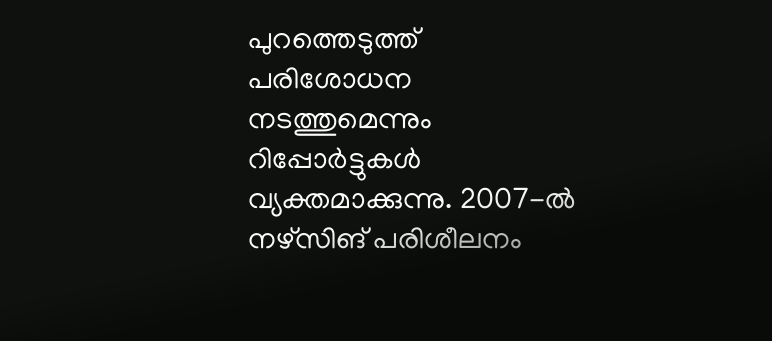പുറത്തെടുത്ത് പരിശോധന നടത്തുമെന്നും റിപ്പോര്‍ട്ടുകള്‍ വ്യക്തമാക്കുന്നു. 2007-ല്‍ നഴ്‌സിങ് പരിശീലനം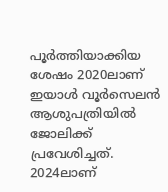പൂര്‍ത്തിയാക്കിയ ശേഷം 2020ലാണ് ഇയാള്‍ വൂര്‍സെലന്‍ ആശുപത്രിയില്‍ ജോലിക്ക് പ്രവേശിച്ചത്. 2024ലാണ്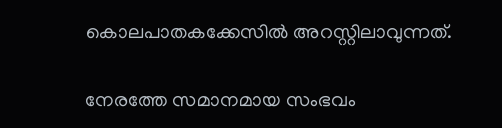കൊലപാതകക്കേസില്‍ അറസ്റ്റിലാവുന്നത്.

നേരത്തേ സമാനമായ സംഭവം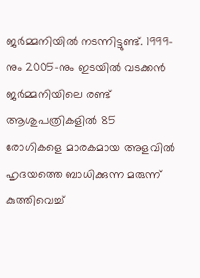ജര്‍മ്മനിയില്‍ നടന്നിട്ടുണ്ട്. 1999-നും 2005-നും ഇടയില്‍ വടക്കന്‍ ജര്‍മ്മനിയിലെ രണ്ട് ആശുപത്രികളില്‍ 85 രോഗികളെ മാരകമായ അളവില്‍ ഹൃദയത്തെ ബാധിക്കുന്ന മരുന്ന് കുത്തിവെച്ച്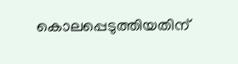കൊലപ്പെടുത്തിയതിന്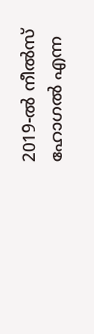2019-ല്‍ നീല്‍സ് ഹോഗല്‍ എന്ന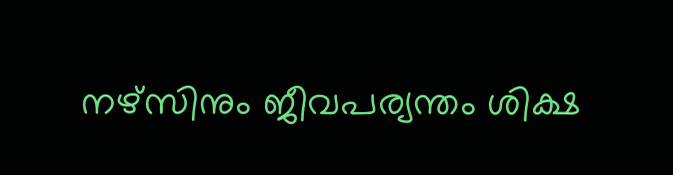നഴ്‌സിനും ജീവപര്യന്തം ശിക്ഷ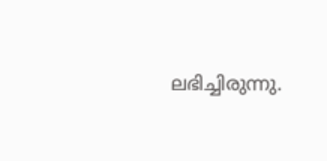ലഭിച്ചിരുന്നു.